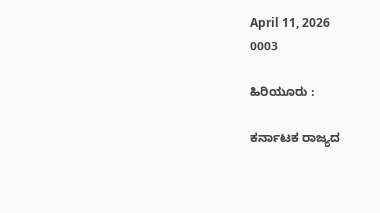April 11, 2026
0003

ಹಿರಿಯೂರು :

ಕರ್ನಾಟಕ ರಾಜ್ಯದ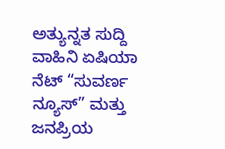ಅತ್ಯುನ್ನತ ಸುದ್ದಿ ವಾಹಿನಿ ಏಷಿಯಾ ನೆಟ್ “ಸುವರ್ಣ ನ್ಯೂಸ್” ಮತ್ತು ಜನಪ್ರಿಯ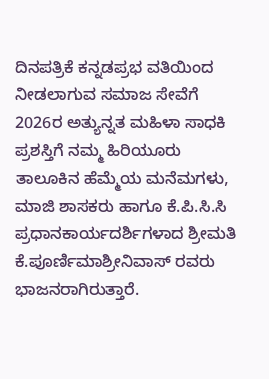ದಿನಪತ್ರಿಕೆ ಕನ್ನಡಪ್ರಭ ವತಿಯಿಂದ ನೀಡಲಾಗುವ ಸಮಾಜ ಸೇವೆಗೆ 2026ರ ಅತ್ಯುನ್ನತ ಮಹಿಳಾ ಸಾಧಕಿ ಪ್ರಶಸ್ತಿಗೆ ನಮ್ಮ ಹಿರಿಯೂರು ತಾಲೂಕಿನ ಹೆಮ್ಮೆಯ ಮನೆಮಗಳು, ಮಾಜಿ ಶಾಸಕರು ಹಾಗೂ ಕೆ.ಪಿ.ಸಿ.ಸಿ ಪ್ರಧಾನಕಾರ್ಯದರ್ಶಿಗಳಾದ ಶ್ರೀಮತಿ ಕೆ.ಪೂರ್ಣಿಮಾಶ್ರೀನಿವಾಸ್ ರವರು ಭಾಜನರಾಗಿರುತ್ತಾರೆ.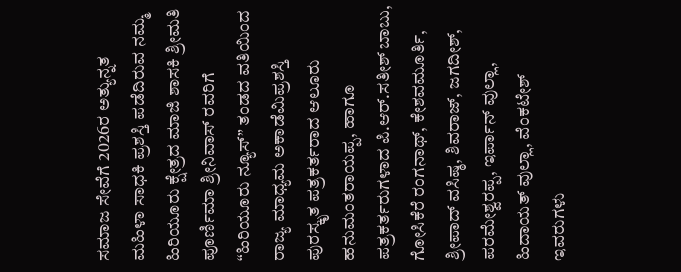ಸಮಾಜ ಸೇವೆಗೆ 2026ರ ಅತ್ಯುನ್ನತ ಮಹಿಳಾ ಸಾಧಕಿ ಪ್ರಶಸ್ತಿ ಪಡೆದಿರುವ ನಮ್ಮ ಹಿರಿಯೂರು ಕ್ಷೇತ್ರದ ಮಾಜಿ ಶಾಸಕಿ ಶ್ರೀಮತಿ ಪೂರ್ಣಿಮಾ ಶ್ರೀನಿವಾಸ್ ರವರಿಗೆ “ಹಿರಿಯೂರು ನ್ಯೂಸ್” ತಂಡದ ವತಿಯಿಂದ ರಾಜ್ಯ ಮಾಧ್ಯಮ ಅಕಾಡೆಮಿಪ್ರಶಸ್ತಿ ಪುರಸ್ಕೃತ ಪತ್ರಕರ್ತರಾದ ಆಲೂರು ಹನುಮಂತರಾಯಪ್ಪ, ಹಾಗೂ ಪತ್ರಕರ್ತರುಗಳಾದ ಪಿ.ಆರ್.ಸತೀಶ್ ಬಾಬು, ಗೋಸಿಕೆರೆ ರಂಗನಾಥ್, ಕೇಶವಮೂರ್ತಿ, ಶ್ರೀಪಾದ್ ವಸಿಷ್ಠ, ಶಿವರಾಜ್, ಜಗದೀಶ್, ಪರಮೇಶ್ವರಪ್ಪ, ಇರ್ಪಾನ್ ವುಲ್ಲಾ, ಹಿದಾಯತ್ ವುಲ್ಲಾ, ವೆಂಕಟೇಶ್ ಇವರುಗಳು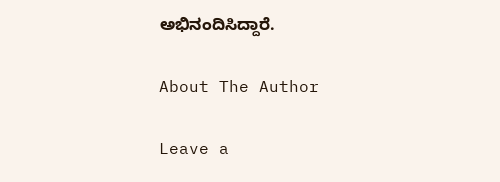ಅಭಿನಂದಿಸಿದ್ದಾರೆ.

About The Author

Leave a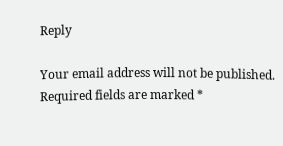Reply

Your email address will not be published. Required fields are marked *